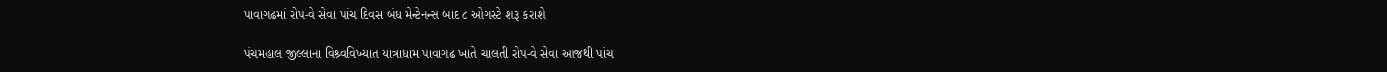પાવાગઢમાં રોપ-વે સેવા પાંચ દિવસ બંધ મેન્ટેનન્સ બાદ ૮ ઓગસ્ટે શરૂ કરાશે

પંચમહાલ જીલ્લાના વિશ્ર્વવિખ્યાત યાત્રાધામ પાવાગઢ ખાતે ચાલતી રોપ-વે સેવા આજથી પાંચ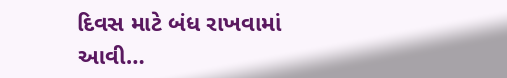દિવસ માટે બંધ રાખવામાં આવી…